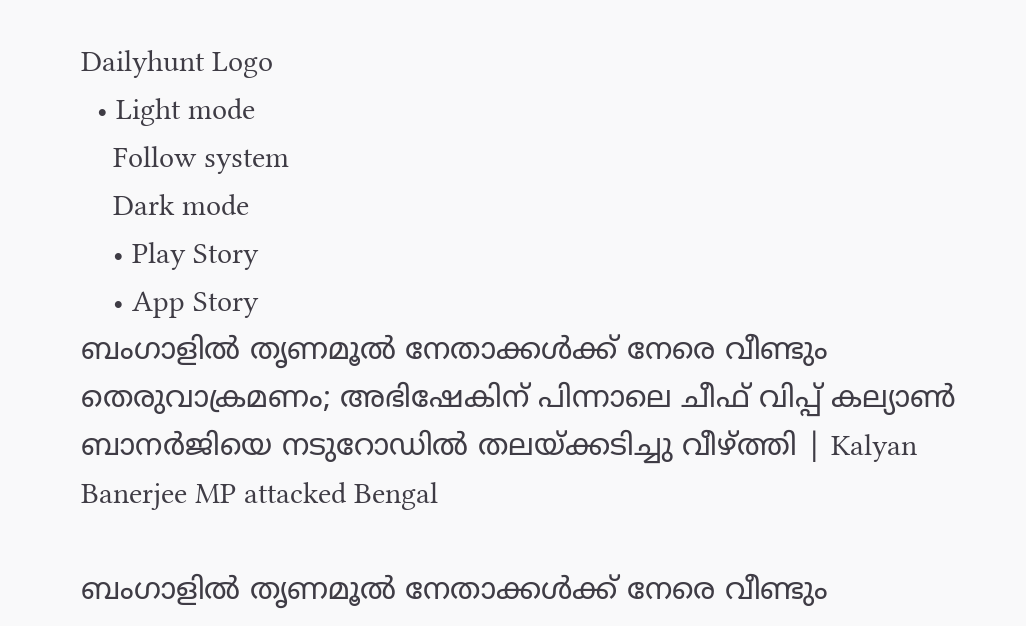Dailyhunt Logo
  • Light mode
    Follow system
    Dark mode
    • Play Story
    • App Story
ബംഗാളില്‍ തൃണമൂല്‍ നേതാക്കള്‍ക്ക് നേരെ വീണ്ടും തെരുവാക്രമണം; അഭിഷേകിന് പിന്നാലെ ചീഫ് വിപ്പ് കല്യാണ്‍ ബാനര്‍ജിയെ നടുറോഡില്‍ തലയ്ക്കടിച്ചു വീഴ്ത്തി | Kalyan Banerjee MP attacked Bengal

ബംഗാളില്‍ തൃണമൂല്‍ നേതാക്കള്‍ക്ക് നേരെ വീണ്ടും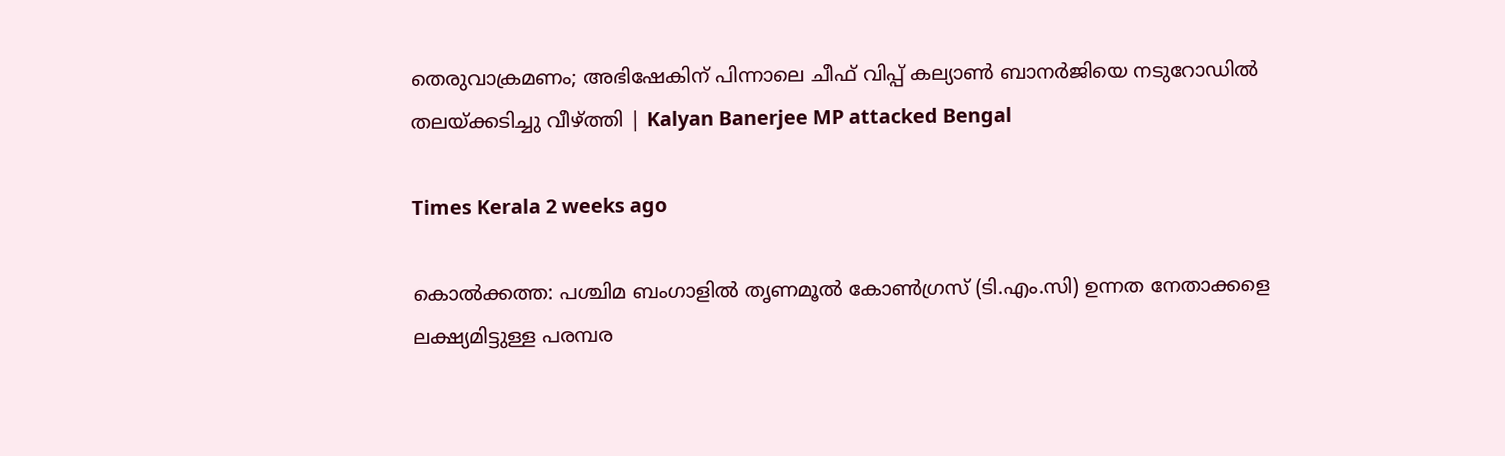തെരുവാക്രമണം; അഭിഷേകിന് പിന്നാലെ ചീഫ് വിപ്പ് കല്യാണ്‍ ബാനര്‍ജിയെ നടുറോഡില്‍ തലയ്ക്കടിച്ചു വീഴ്ത്തി | Kalyan Banerjee MP attacked Bengal

Times Kerala 2 weeks ago

കൊല്‍ക്കത്ത: പശ്ചിമ ബംഗാളില്‍ തൃണമൂല്‍ കോണ്‍ഗ്രസ് (ടി.എം.സി) ഉന്നത നേതാക്കളെ ലക്ഷ്യമിട്ടുള്ള പരമ്പര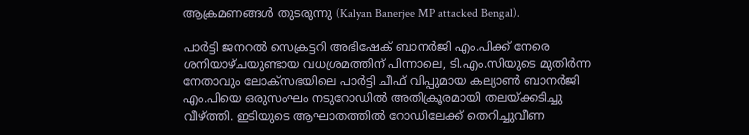ആക്രമണങ്ങള്‍ തുടരുന്നു (Kalyan Banerjee MP attacked Bengal).

പാർട്ടി ജനറല്‍ സെക്രട്ടറി അഭിഷേക് ബാനർജി എം.പിക്ക് നേരെ ശനിയാഴ്ചയുണ്ടായ വധശ്രമത്തിന് പിന്നാലെ, ടി.എം.സിയുടെ മുതിർന്ന നേതാവും ലോക്‌സഭയിലെ പാർട്ടി ചീഫ് വിപ്പുമായ കല്യാണ്‍ ബാനർജി എം.പിയെ ഒരുസംഘം നടുറോഡില്‍ അതിക്രൂരമായി തലയ്ക്കടിച്ചു വീഴ്ത്തി. ഇടിയുടെ ആഘാതത്തില്‍ റോഡിലേക്ക് തെറിച്ചുവീണ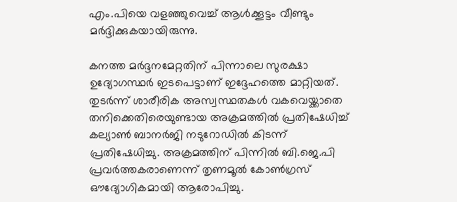എം.പിയെ വളഞ്ഞുവെച്ച്‌ ആള്‍ക്കൂട്ടം വീണ്ടും മർദ്ദിക്കുകയായിരുന്നു.

കനത്ത മർദ്ദനമേറ്റതിന് പിന്നാലെ സുരക്ഷാ ഉദ്യോഗസ്ഥർ ഇടപെട്ടാണ് ഇദ്ദേഹത്തെ മാറ്റിയത്. തുടർന്ന് ശാരീരിക അസ്വസ്ഥതകള്‍ വകവെയ്ക്കാതെ തനിക്കെതിരെയുണ്ടായ അക്രമത്തില്‍ പ്രതിഷേധിച്ച്‌ കല്യാണ്‍ ബാനർജി നടുറോഡില്‍ കിടന്ന് പ്രതിഷേധിച്ചു. അക്രമത്തിന് പിന്നില്‍ ബി.ജെ.പി പ്രവർത്തകരാണെന്ന് തൃണമൂല്‍ കോണ്‍ഗ്രസ് ഔദ്യോഗികമായി ആരോപിച്ചു.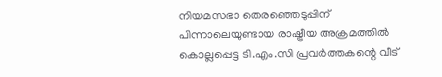നിയമസഭാ തെരഞ്ഞെടുപ്പിന് പിന്നാലെയുണ്ടായ രാഷ്ട്രീയ അക്രമത്തില്‍ കൊല്ലപ്പെട്ട ടി.എം.സി പ്രവർത്തകന്റെ വീട്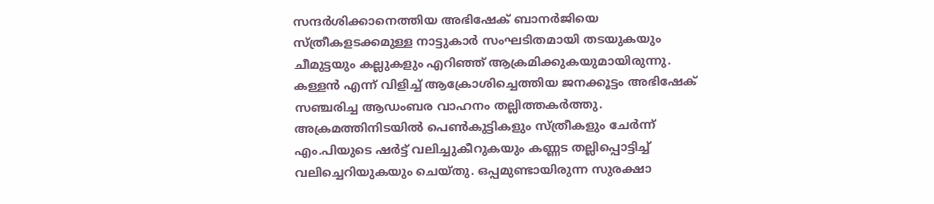സന്ദർശിക്കാനെത്തിയ അഭിഷേക് ബാനർജിയെ സ്ത്രീകളടക്കമുള്ള നാട്ടുകാർ സംഘടിതമായി തടയുകയും ചീമുട്ടയും കല്ലുകളും എറിഞ്ഞ് ആക്രമിക്കുകയുമായിരുന്നു. കള്ളൻ എന്ന് വിളിച്ച്‌ ആക്രോശിച്ചെത്തിയ ജനക്കൂട്ടം അഭിഷേക് സഞ്ചരിച്ച ആഡംബര വാഹനം തല്ലിത്തകർത്തു. അക്രമത്തിനിടയില്‍ പെണ്‍കുട്ടികളും സ്ത്രീകളും ചേർന്ന് എം.പിയുടെ ഷർട്ട് വലിച്ചുകീറുകയും കണ്ണട തല്ലിപ്പൊട്ടിച്ച്‌ വലിച്ചെറിയുകയും ചെയ്തു. ഒപ്പമുണ്ടായിരുന്ന സുരക്ഷാ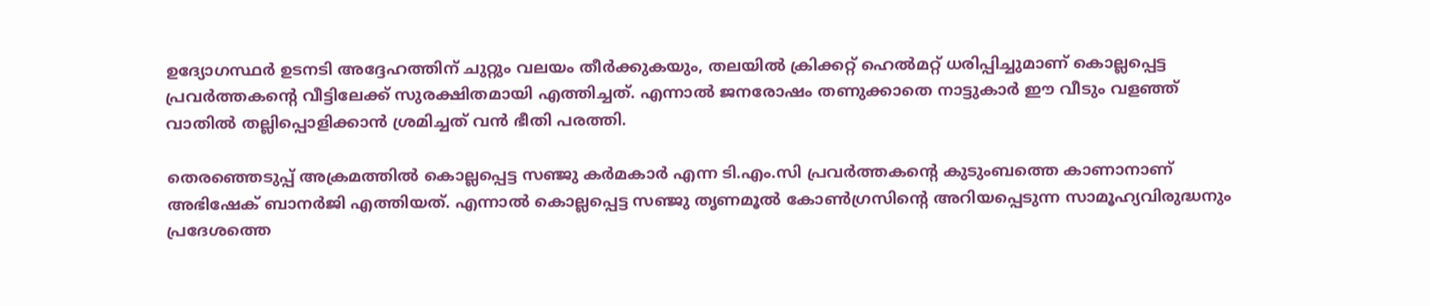ഉദ്യോഗസ്ഥർ ഉടനടി അദ്ദേഹത്തിന് ചുറ്റും വലയം തീർക്കുകയും, തലയില്‍ ക്രിക്കറ്റ് ഹെല്‍മറ്റ് ധരിപ്പിച്ചുമാണ് കൊല്ലപ്പെട്ട പ്രവർത്തകന്റെ വീട്ടിലേക്ക് സുരക്ഷിതമായി എത്തിച്ചത്. എന്നാല്‍ ജനരോഷം തണുക്കാതെ നാട്ടുകാർ ഈ വീടും വളഞ്ഞ് വാതില്‍ തല്ലിപ്പൊളിക്കാൻ ശ്രമിച്ചത് വൻ ഭീതി പരത്തി.

തെരഞ്ഞെടുപ്പ് അക്രമത്തില്‍ കൊല്ലപ്പെട്ട സഞ്ജു കർമകാർ എന്ന ടി.എം.സി പ്രവർത്തകന്റെ കുടുംബത്തെ കാണാനാണ് അഭിഷേക് ബാനർജി എത്തിയത്. എന്നാല്‍ കൊല്ലപ്പെട്ട സഞ്ജു തൃണമൂല്‍ കോണ്‍ഗ്രസിന്റെ അറിയപ്പെടുന്ന സാമൂഹ്യവിരുദ്ധനും പ്രദേശത്തെ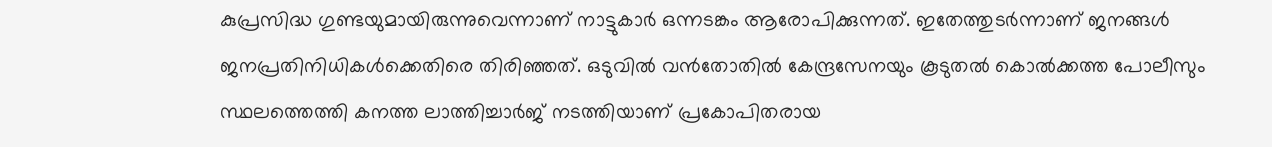കുപ്രസിദ്ധ ഗുണ്ടയുമായിരുന്നുവെന്നാണ് നാട്ടുകാർ ഒന്നടങ്കം ആരോപിക്കുന്നത്. ഇതേത്തുടർന്നാണ് ജനങ്ങള്‍ ജനപ്രതിനിധികള്‍ക്കെതിരെ തിരിഞ്ഞത്. ഒടുവില്‍ വൻതോതില്‍ കേന്ദ്രസേനയും കൂടുതല്‍ കൊല്‍ക്കത്ത പോലീസും സ്ഥലത്തെത്തി കനത്ത ലാത്തിച്ചാർജ് നടത്തിയാണ് പ്രകോപിതരായ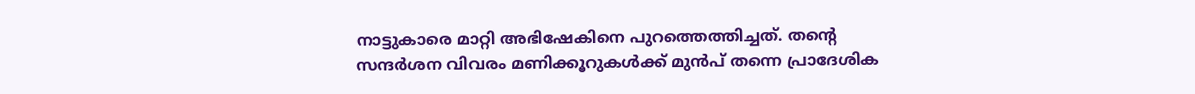നാട്ടുകാരെ മാറ്റി അഭിഷേകിനെ പുറത്തെത്തിച്ചത്. തന്റെ സന്ദർശന വിവരം മണിക്കൂറുകള്‍ക്ക് മുൻപ് തന്നെ പ്രാദേശിക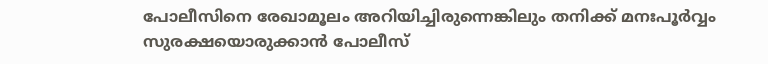പോലീസിനെ രേഖാമൂലം അറിയിച്ചിരുന്നെങ്കിലും തനിക്ക് മനഃപൂർവ്വം സുരക്ഷയൊരുക്കാൻ പോലീസ്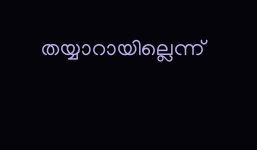തയ്യാറായില്ലെന്ന്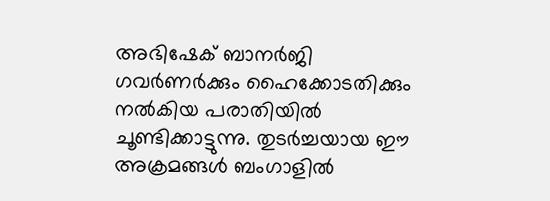അഭിഷേക് ബാനർജി ഗവർണർക്കും ഹൈക്കോടതിക്കും നല്‍കിയ പരാതിയില്‍ ചൂണ്ടിക്കാട്ടുന്നു. തുടർച്ചയായ ഈ അക്രമങ്ങള്‍ ബംഗാളില്‍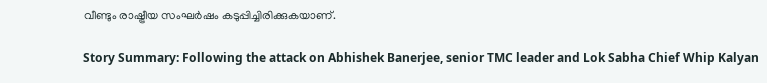വീണ്ടും രാഷ്ട്രീയ സംഘർഷം കടുപ്പിച്ചിരിക്കുകയാണ്.

Story Summary: Following the attack on Abhishek Banerjee, senior TMC leader and Lok Sabha Chief Whip Kalyan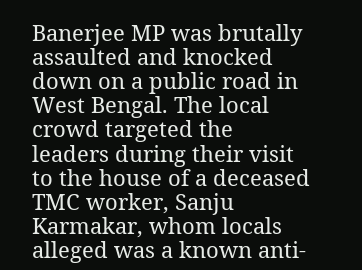Banerjee MP was brutally assaulted and knocked down on a public road in West Bengal. The local crowd targeted the leaders during their visit to the house of a deceased TMC worker, Sanju Karmakar, whom locals alleged was a known anti-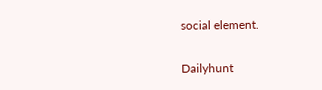social element.

Dailyhunt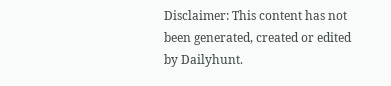Disclaimer: This content has not been generated, created or edited by Dailyhunt.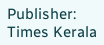Publisher: Times Kerala